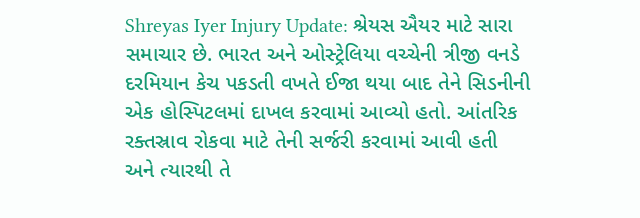Shreyas Iyer Injury Update: શ્રેયસ ઐયર માટે સારા સમાચાર છે. ભારત અને ઓસ્ટ્રેલિયા વચ્ચેની ત્રીજી વનડે દરમિયાન કેચ પકડતી વખતે ઈજા થયા બાદ તેને સિડનીની એક હોસ્પિટલમાં દાખલ કરવામાં આવ્યો હતો. આંતરિક રક્તસ્રાવ રોકવા માટે તેની સર્જરી કરવામાં આવી હતી અને ત્યારથી તે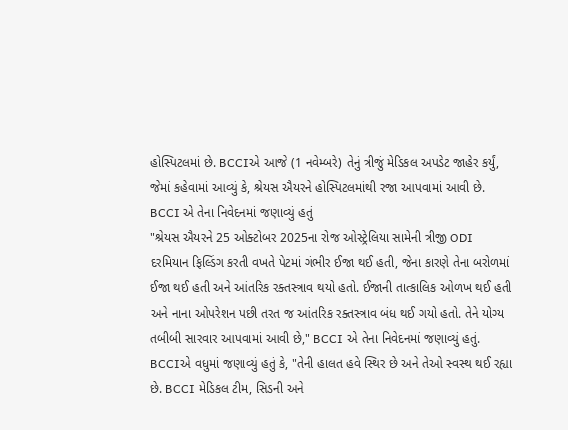હોસ્પિટલમાં છે. BCCIએ આજે (1 નવેમ્બરે) તેનું ત્રીજું મેડિકલ અપડેટ જાહેર કર્યું, જેમાં કહેવામાં આવ્યું કે, શ્રેયસ ઐયરને હોસ્પિટલમાંથી રજા આપવામાં આવી છે.
BCCI એ તેના નિવેદનમાં જણાવ્યું હતું
"શ્રેયસ ઐયરને 25 ઓક્ટોબર 2025ના રોજ ઓસ્ટ્રેલિયા સામેની ત્રીજી ODI દરમિયાન ફિલ્ડિંગ કરતી વખતે પેટમાં ગંભીર ઈજા થઈ હતી, જેના કારણે તેના બરોળમાં ઈજા થઈ હતી અને આંતરિક રક્તસ્ત્રાવ થયો હતો. ઈજાની તાત્કાલિક ઓળખ થઈ હતી અને નાના ઓપરેશન પછી તરત જ આંતરિક રક્તસ્ત્રાવ બંધ થઈ ગયો હતો. તેને યોગ્ય તબીબી સારવાર આપવામાં આવી છે," BCCI એ તેના નિવેદનમાં જણાવ્યું હતું. BCCIએ વધુમાં જણાવ્યું હતું કે, "તેની હાલત હવે સ્થિર છે અને તેઓ સ્વસ્થ થઈ રહ્યા છે. BCCI મેડિકલ ટીમ, સિડની અને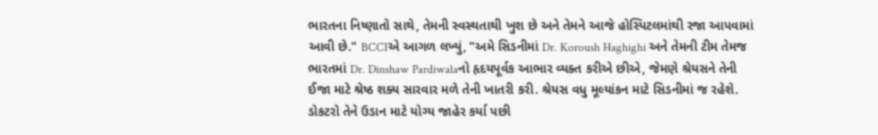ભારતના નિષ્ણાતો સાથે, તેમની સ્વસ્થતાથી ખુશ છે અને તેમને આજે હોસ્પિટલમાંથી રજા આપવામાં આવી છે." BCCIએ આગળ લખ્યું, "અમે સિડનીમાં Dr. Koroush Haghighi અને તેમની ટીમ તેમજ ભારતમાં Dr. Dinshaw Pardiwalaનો હૃદયપૂર્વક આભાર વ્યક્ત કરીએ છીએ, જેમણે શ્રેયસને તેની ઈજા માટે શ્રેષ્ઠ શક્ય સારવાર મળે તેની ખાતરી કરી. શ્રેયસ વધુ મૂલ્યાંકન માટે સિડનીમાં જ રહેશે. ડોકટરો તેને ઉડાન માટે યોગ્ય જાહેર કર્યા પછી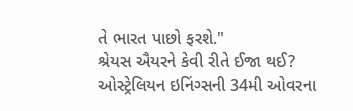તે ભારત પાછો ફરશે."
શ્રેયસ ઐયરને કેવી રીતે ઈજા થઈ?
ઓસ્ટ્રેલિયન ઇનિંગ્સની 34મી ઓવરના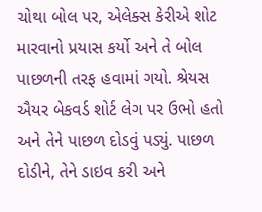ચોથા બોલ પર, એલેક્સ કેરીએ શોટ મારવાનો પ્રયાસ કર્યો અને તે બોલ પાછળની તરફ હવામાં ગયો. શ્રેયસ ઐયર બેકવર્ડ શોર્ટ લેગ પર ઉભો હતો અને તેને પાછળ દોડવું પડ્યું. પાછળ દોડીને, તેને ડાઇવ કરી અને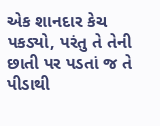એક શાનદાર કેચ પકડ્યો, પરંતુ તે તેની છાતી પર પડતાં જ તે પીડાથી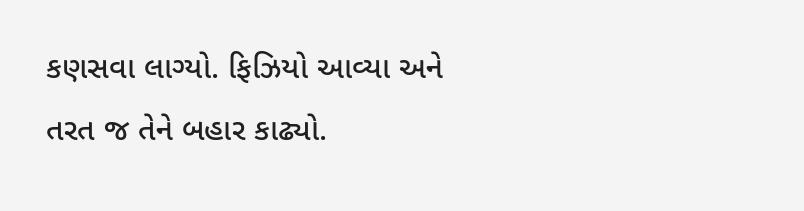કણસવા લાગ્યો. ફિઝિયો આવ્યા અને તરત જ તેને બહાર કાઢ્યો.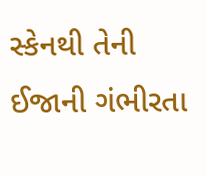સ્કેનથી તેની ઈજાની ગંભીરતા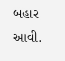બહાર આવી.